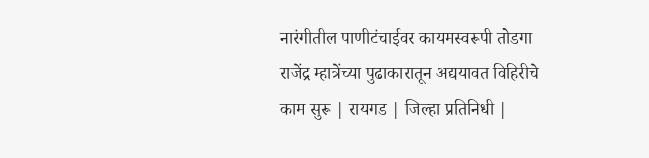नारंगीतील पाणीटंचाईवर कायमस्वरूपी तोडगा
राजेंद्र म्हात्रेंच्या पुढाकारातून अद्ययावत विहिरीचे काम सुरू | रायगड | जिल्हा प्रतिनिधी |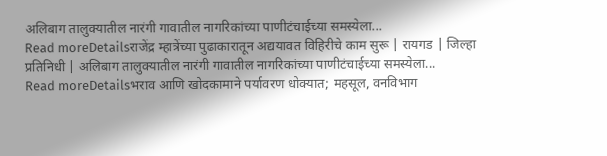अलिबाग तालुक्यातील नारंगी गावातील नागरिकांच्या पाणीटंचाईच्या समस्येला...
Read moreDetailsराजेंद्र म्हात्रेंच्या पुढाकारातून अद्ययावत विहिरीचे काम सुरू | रायगड | जिल्हा प्रतिनिधी | अलिबाग तालुक्यातील नारंगी गावातील नागरिकांच्या पाणीटंचाईच्या समस्येला...
Read moreDetailsभराव आणि खोदकामाने पर्यावरण धोक्यात; महसूल, वनविभाग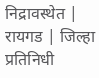निद्रावस्थेत | रायगड | जिल्हा प्रतिनिधी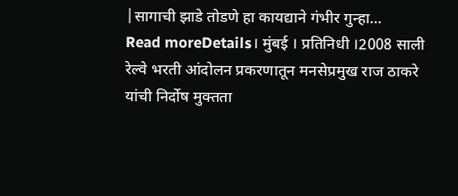|सागाची झाडे तोडणे हा कायद्याने गंभीर गुन्हा...
Read moreDetails। मुंबई । प्रतिनिधी ।2008 साली रेल्वे भरती आंदोलन प्रकरणातून मनसेप्रमुख राज ठाकरे यांची निर्दोष मुक्तता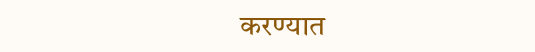करण्यात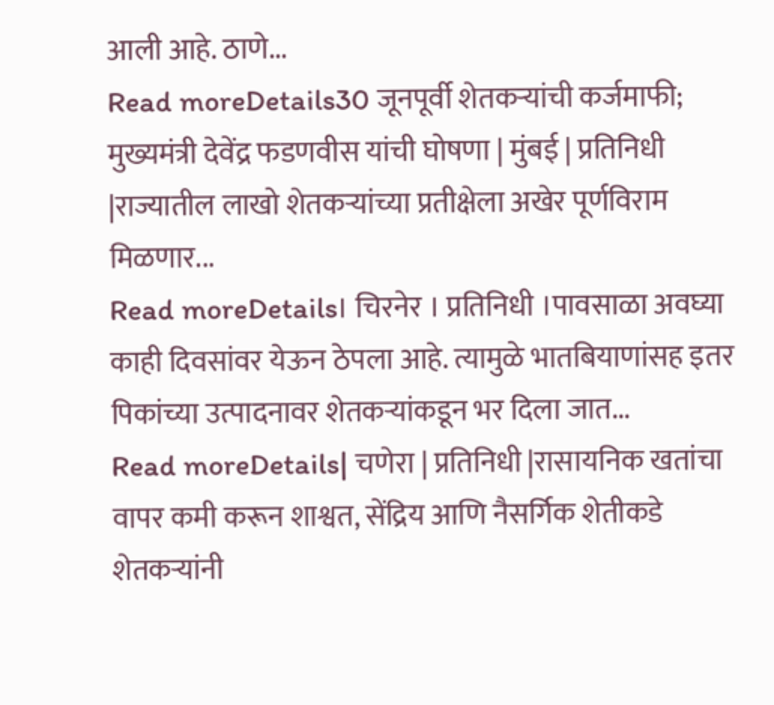आली आहे. ठाणे...
Read moreDetails30 जूनपूर्वी शेतकऱ्यांची कर्जमाफी; मुख्यमंत्री देवेंद्र फडणवीस यांची घोषणा | मुंबई | प्रतिनिधी |राज्यातील लाखो शेतकऱ्यांच्या प्रतीक्षेला अखेर पूर्णविराम मिळणार...
Read moreDetails। चिरनेर । प्रतिनिधी ।पावसाळा अवघ्या काही दिवसांवर येऊन ठेपला आहे. त्यामुळे भातबियाणांसह इतर पिकांच्या उत्पादनावर शेतकऱ्यांकडून भर दिला जात...
Read moreDetails| चणेरा | प्रतिनिधी |रासायनिक खतांचा वापर कमी करून शाश्वत, सेंद्रिय आणि नैसर्गिक शेतीकडे शेतकऱ्यांनी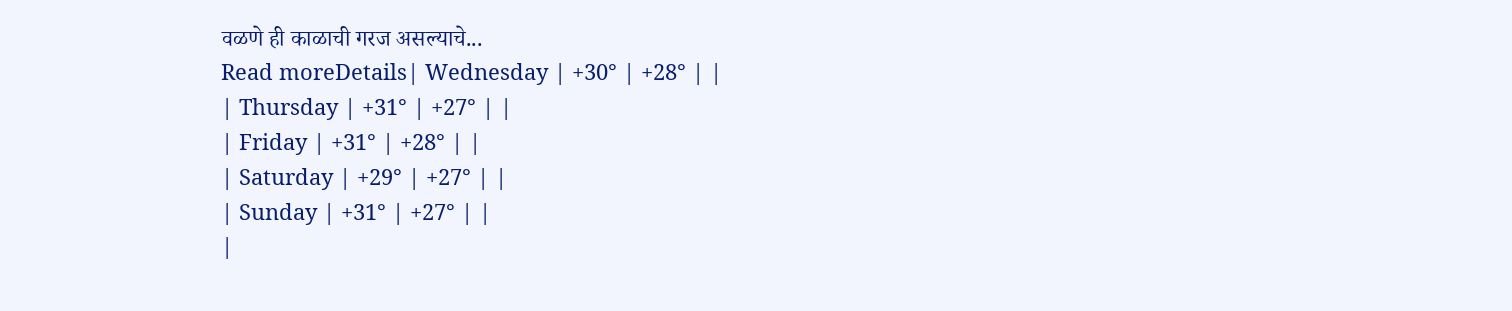वळणे ही काळाची गरज असल्याचे...
Read moreDetails| Wednesday | +30° | +28° | |
| Thursday | +31° | +27° | |
| Friday | +31° | +28° | |
| Saturday | +29° | +27° | |
| Sunday | +31° | +27° | |
|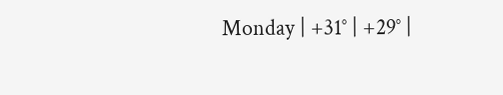Monday | +31° | +29° |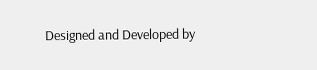Designed and Developed by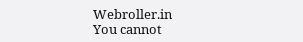Webroller.in
You cannot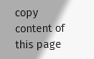copy content of this page